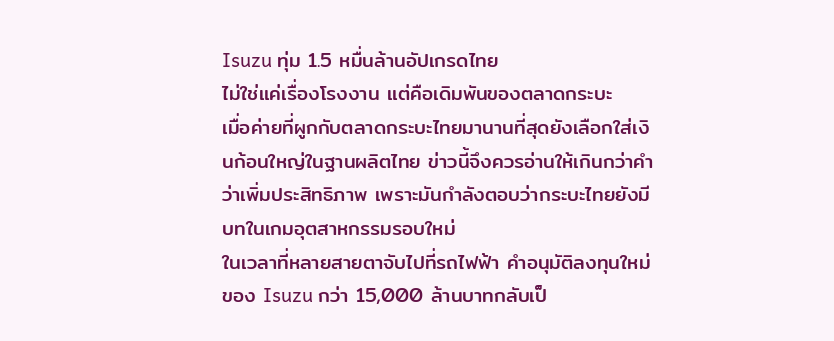Isuzu ทุ่ม 1.5 หมื่นล้านอัปเกรดไทย
ไม่ใช่แค่เรื่องโรงงาน แต่คือเดิมพันของตลาดกระบะ
เมื่อค่ายที่ผูกกับตลาดกระบะไทยมานานที่สุดยังเลือกใส่เงินก้อนใหญ่ในฐานผลิตไทย ข่าวนี้จึงควรอ่านให้เกินกว่าคำว่าเพิ่มประสิทธิภาพ เพราะมันกำลังตอบว่ากระบะไทยยังมีบทในเกมอุตสาหกรรมรอบใหม่
ในเวลาที่หลายสายตาจับไปที่รถไฟฟ้า คำอนุมัติลงทุนใหม่ของ Isuzu กว่า 15,000 ล้านบาทกลับเป็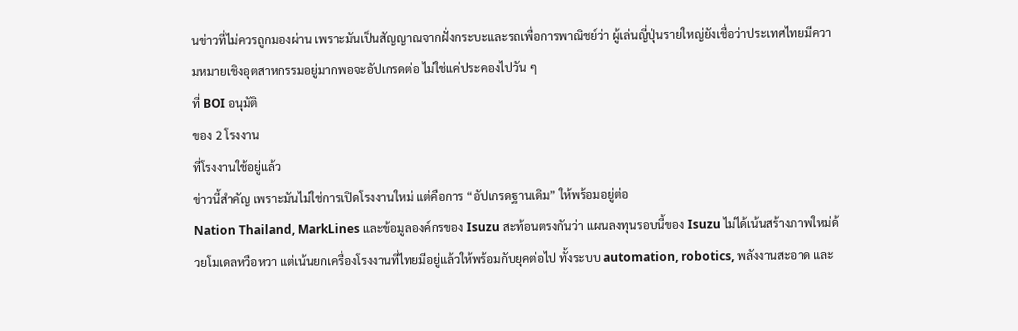นข่าวที่ไม่ควรถูกมองผ่าน เพราะมันเป็นสัญญาณจากฝั่งกระบะและรถเพื่อการพาณิชย์ว่า ผู้เล่นญี่ปุ่นรายใหญ่ยังเชื่อว่าประเทศไทยมีความหมายเชิงอุตสาหกรรมอยู่มากพอจะอัปเกรดต่อ ไม่ใช่แค่ประคองไปวัน ๆ
ที่ BOI อนุมัติ
ของ 2 โรงงาน
ที่โรงงานใช้อยู่แล้ว
ข่าวนี้สำคัญ เพราะมันไม่ใช่การเปิดโรงงานใหม่ แต่คือการ “อัปเกรดฐานเดิม” ให้พร้อมอยู่ต่อ
Nation Thailand, MarkLines และข้อมูลองค์กรของ Isuzu สะท้อนตรงกันว่า แผนลงทุนรอบนี้ของ Isuzu ไม่ได้เน้นสร้างภาพใหม่ด้วยโมเดลหวือหวา แต่เน้นยกเครื่องโรงงานที่ไทยมีอยู่แล้วให้พร้อมกับยุคต่อไป ทั้งระบบ automation, robotics, พลังงานสะอาด และ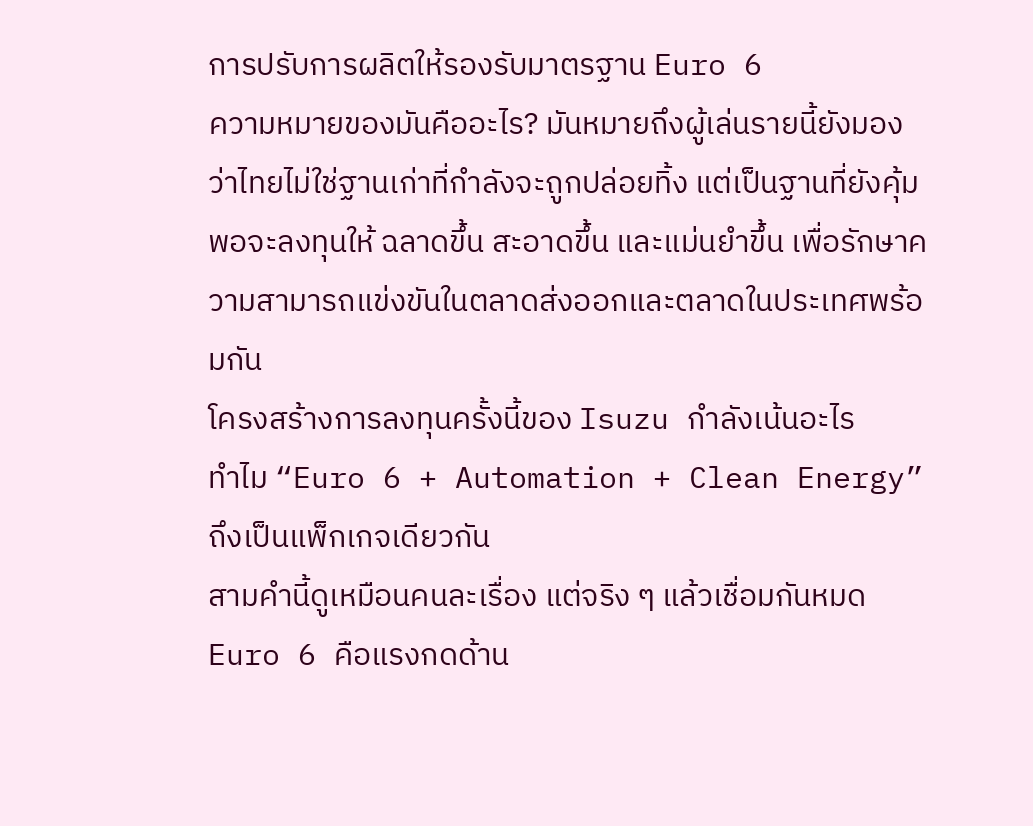การปรับการผลิตให้รองรับมาตรฐาน Euro 6
ความหมายของมันคืออะไร? มันหมายถึงผู้เล่นรายนี้ยังมองว่าไทยไม่ใช่ฐานเก่าที่กำลังจะถูกปล่อยทิ้ง แต่เป็นฐานที่ยังคุ้มพอจะลงทุนให้ ฉลาดขึ้น สะอาดขึ้น และแม่นยำขึ้น เพื่อรักษาความสามารถแข่งขันในตลาดส่งออกและตลาดในประเทศพร้อมกัน
โครงสร้างการลงทุนครั้งนี้ของ Isuzu กำลังเน้นอะไร
ทำไม “Euro 6 + Automation + Clean Energy” ถึงเป็นแพ็กเกจเดียวกัน
สามคำนี้ดูเหมือนคนละเรื่อง แต่จริง ๆ แล้วเชื่อมกันหมด Euro 6 คือแรงกดด้าน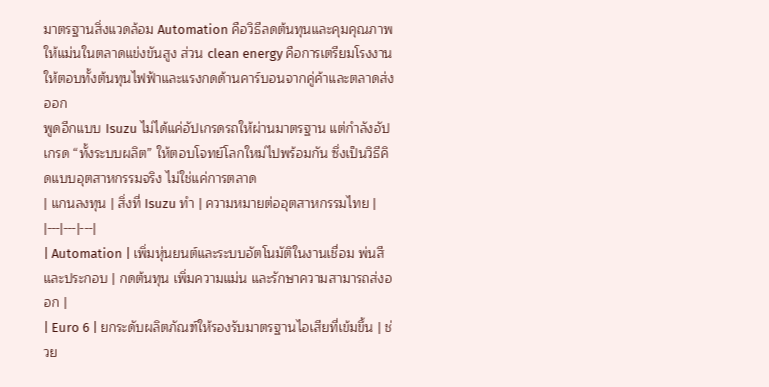มาตรฐานสิ่งแวดล้อม Automation คือวิธีลดต้นทุนและคุมคุณภาพให้แม่นในตลาดแข่งขันสูง ส่วน clean energy คือการเตรียมโรงงานให้ตอบทั้งต้นทุนไฟฟ้าและแรงกดด้านคาร์บอนจากคู่ค้าและตลาดส่งออก
พูดอีกแบบ Isuzu ไม่ได้แค่อัปเกรดรถให้ผ่านมาตรฐาน แต่กำลังอัปเกรด “ทั้งระบบผลิต” ให้ตอบโจทย์โลกใหม่ไปพร้อมกัน ซึ่งเป็นวิธีคิดแบบอุตสาหกรรมจริง ไม่ใช่แค่การตลาด
| แกนลงทุน | สิ่งที่ Isuzu ทำ | ความหมายต่ออุตสาหกรรมไทย |
|---|---|---|
| Automation | เพิ่มหุ่นยนต์และระบบอัตโนมัติในงานเชื่อม พ่นสี และประกอบ | กดต้นทุน เพิ่มความแม่น และรักษาความสามารถส่งออก |
| Euro 6 | ยกระดับผลิตภัณฑ์ให้รองรับมาตรฐานไอเสียที่เข้มขึ้น | ช่วย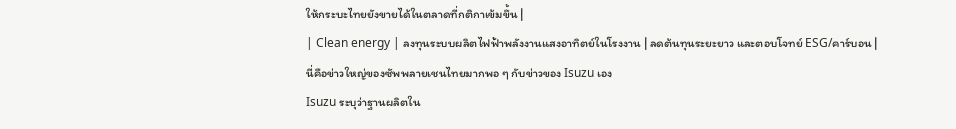ให้กระบะไทยยังขายได้ในตลาดที่กติกาเข้มขึ้น |
| Clean energy | ลงทุนระบบผลิตไฟฟ้าพลังงานแสงอาทิตย์ในโรงงาน | ลดต้นทุนระยะยาว และตอบโจทย์ ESG/คาร์บอน |
นี่คือข่าวใหญ่ของซัพพลายเชนไทยมากพอ ๆ กับข่าวของ Isuzu เอง
Isuzu ระบุว่าฐานผลิตใน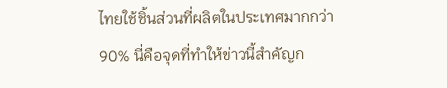ไทยใช้ชิ้นส่วนที่ผลิตในประเทศมากกว่า 90% นี่คือจุดที่ทำให้ข่าวนี้สำคัญก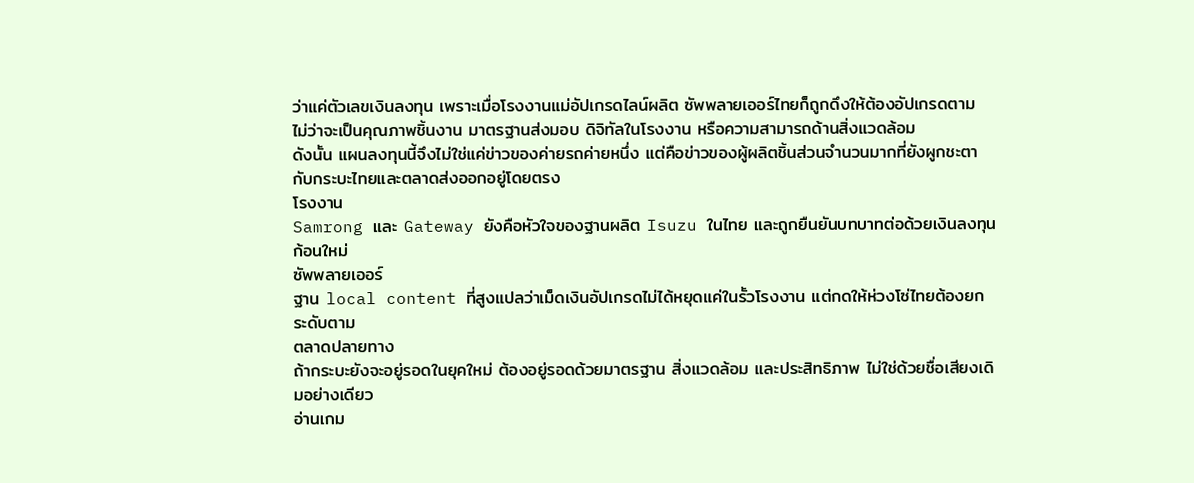ว่าแค่ตัวเลขเงินลงทุน เพราะเมื่อโรงงานแม่อัปเกรดไลน์ผลิต ซัพพลายเออร์ไทยก็ถูกดึงให้ต้องอัปเกรดตาม ไม่ว่าจะเป็นคุณภาพชิ้นงาน มาตรฐานส่งมอบ ดิจิทัลในโรงงาน หรือความสามารถด้านสิ่งแวดล้อม
ดังนั้น แผนลงทุนนี้จึงไม่ใช่แค่ข่าวของค่ายรถค่ายหนึ่ง แต่คือข่าวของผู้ผลิตชิ้นส่วนจำนวนมากที่ยังผูกชะตากับกระบะไทยและตลาดส่งออกอยู่โดยตรง
โรงงาน
Samrong และ Gateway ยังคือหัวใจของฐานผลิต Isuzu ในไทย และถูกยืนยันบทบาทต่อด้วยเงินลงทุนก้อนใหม่
ซัพพลายเออร์
ฐาน local content ที่สูงแปลว่าเม็ดเงินอัปเกรดไม่ได้หยุดแค่ในรั้วโรงงาน แต่กดให้ห่วงโซ่ไทยต้องยกระดับตาม
ตลาดปลายทาง
ถ้ากระบะยังจะอยู่รอดในยุคใหม่ ต้องอยู่รอดด้วยมาตรฐาน สิ่งแวดล้อม และประสิทธิภาพ ไม่ใช่ด้วยชื่อเสียงเดิมอย่างเดียว
อ่านเกม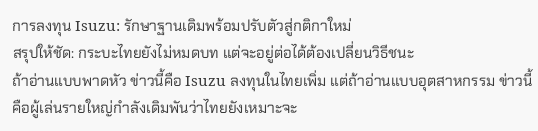การลงทุน Isuzu: รักษาฐานเดิมพร้อมปรับตัวสู่กติกาใหม่
สรุปให้ชัด: กระบะไทยยังไม่หมดบท แต่จะอยู่ต่อได้ต้องเปลี่ยนวิธีชนะ
ถ้าอ่านแบบพาดหัว ข่าวนี้คือ Isuzu ลงทุนในไทยเพิ่ม แต่ถ้าอ่านแบบอุตสาหกรรม ข่าวนี้คือผู้เล่นรายใหญ่กำลังเดิมพันว่าไทยยังเหมาะจะ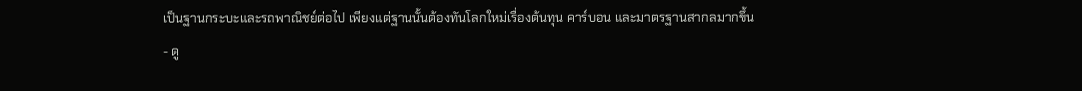เป็นฐานกระบะและรถพาณิชย์ต่อไป เพียงแต่ฐานนั้นต้องทันโลกใหม่เรื่องต้นทุน คาร์บอน และมาตรฐานสากลมากขึ้น
- ดู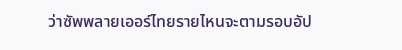ว่าซัพพลายเออร์ไทยรายไหนจะตามรอบอัป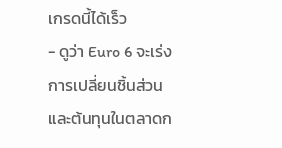เกรดนี้ได้เร็ว
- ดูว่า Euro 6 จะเร่งการเปลี่ยนชิ้นส่วนและต้นทุนในตลาดก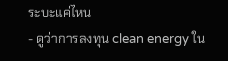ระบะแค่ไหน
- ดูว่าการลงทุน clean energy ใน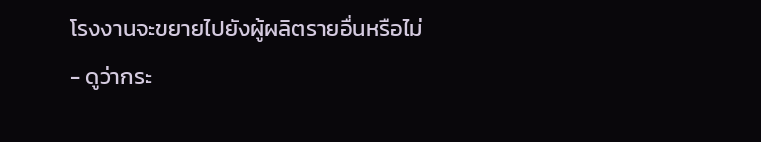โรงงานจะขยายไปยังผู้ผลิตรายอื่นหรือไม่
- ดูว่ากระ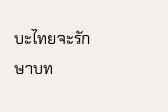บะไทยจะรักษาบท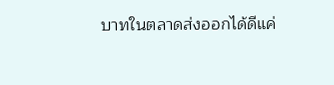บาทในตลาดส่งออกได้ดีแค่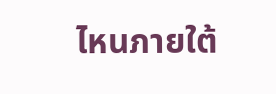ไหนภายใต้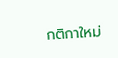กติกาใหม่